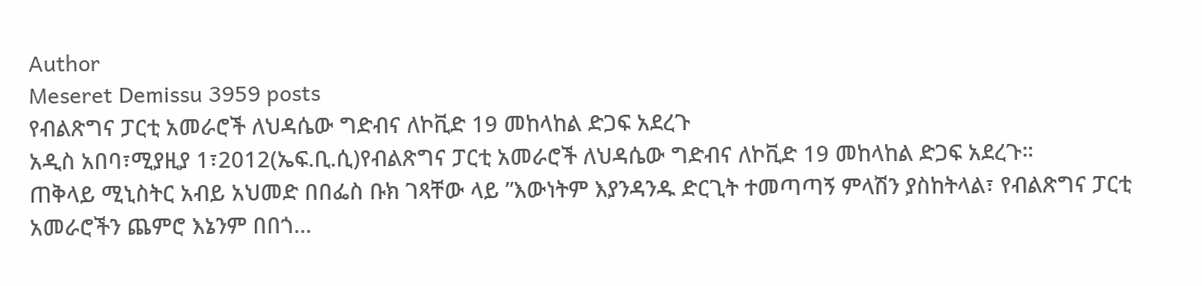Author
Meseret Demissu 3959 posts
የብልጽግና ፓርቲ አመራሮች ለህዳሴው ግድብና ለኮቪድ 19 መከላከል ድጋፍ አደረጉ
አዲስ አበባ፣ሚያዚያ 1፣2012(ኤፍ.ቢ.ሲ)የብልጽግና ፓርቲ አመራሮች ለህዳሴው ግድብና ለኮቪድ 19 መከላከል ድጋፍ አደረጉ።
ጠቅላይ ሚኒስትር አብይ አህመድ በበፌስ ቡክ ገጻቸው ላይ ”እውነትም እያንዳንዱ ድርጊት ተመጣጣኝ ምላሽን ያስከትላል፣ የብልጽግና ፓርቲ አመራሮችን ጨምሮ እኔንም በበጎ…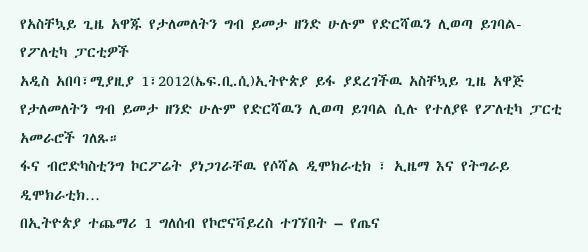የአስቸኳይ ጊዜ አዋጁ የታለመለትን ግብ ይመታ ዘንድ ሁሉም የድርሻዉን ሊወጣ ይገባል- የፖለቲካ ፓርቲዎች
አዲስ አበባ፣ሚያዚያ 1፣2012(ኤፍ.ቢ.ሲ)ኢትዮጵያ ይፋ ያደረገችዉ አስቸኳይ ጊዜ አዋጅ የታለመለትን ግብ ይመታ ዘንድ ሁሉም የድርሻዉን ሊወጣ ይገባል ሲሉ የተለያዩ የፖለቲካ ፓርቲ አመራሮች ገለጹ።
ፋና ብሮድካስቲንግ ኮርፖሬት ያነጋገራቸዉ የሶሻል ዲሞክራቲክ ፣ ኢዜማ እና የትግራይ ዲሞክራቲክ…
በኢትዮጵያ ተጨማሪ 1 ግለሰብ የኮሮናቫይረስ ተገኘበት – የጤና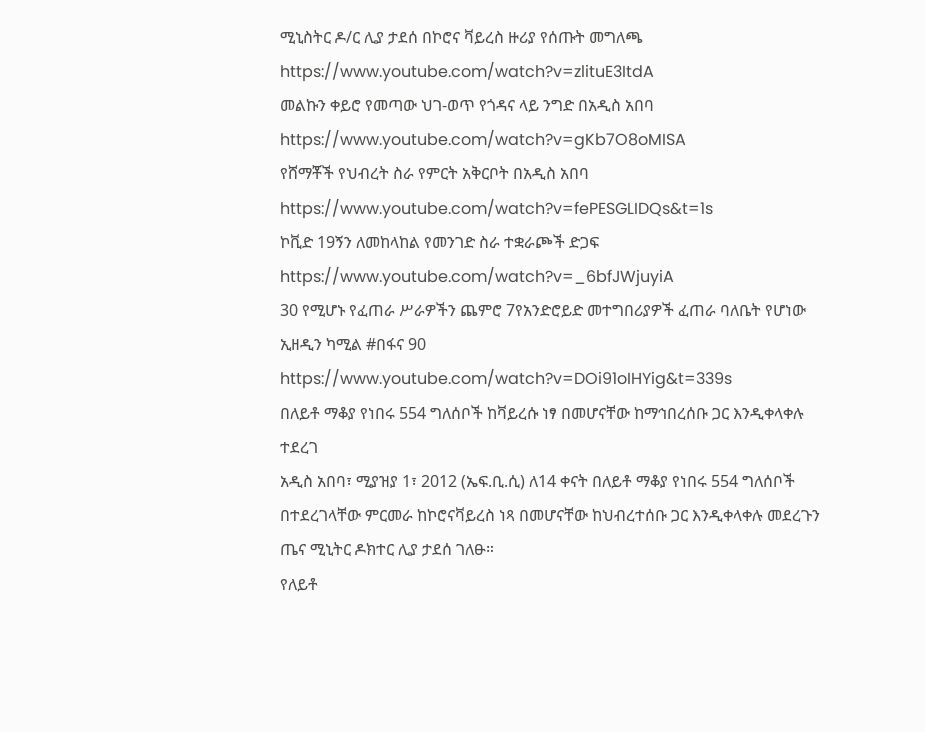ሚኒስትር ዶ/ር ሊያ ታደሰ በኮሮና ቫይረስ ዙሪያ የሰጡት መግለጫ
https://www.youtube.com/watch?v=zlituE3ItdA
መልኩን ቀይሮ የመጣው ህገ-ወጥ የጎዳና ላይ ንግድ በአዲስ አበባ
https://www.youtube.com/watch?v=gKb7O8oMISA
የሸማቾች የህብረት ስራ የምርት አቅርቦት በአዲስ አበባ
https://www.youtube.com/watch?v=fePESGLIDQs&t=1s
ኮቪድ 19ኝን ለመከላከል የመንገድ ስራ ተቋራጮች ድጋፍ
https://www.youtube.com/watch?v=_6bfJWjuyiA
30 የሚሆኑ የፈጠራ ሥራዎችን ጨምሮ 7የአንድሮይድ መተግበሪያዎች ፈጠራ ባለቤት የሆነው ኢዘዲን ካሚል #በፋና 90
https://www.youtube.com/watch?v=DOi91oIHYig&t=339s
በለይቶ ማቆያ የነበሩ 554 ግለሰቦች ከቫይረሱ ነፃ በመሆናቸው ከማኅበረሰቡ ጋር እንዲቀላቀሉ ተደረገ
አዲስ አበባ፣ ሚያዝያ 1፣ 2012 (ኤፍ.ቢ.ሲ) ለ14 ቀናት በለይቶ ማቆያ የነበሩ 554 ግለሰቦች በተደረገላቸው ምርመራ ከኮሮናቫይረስ ነጻ በመሆናቸው ከህብረተሰቡ ጋር እንዲቀላቀሉ መደረጉን ጤና ሚኒትር ዶክተር ሊያ ታደሰ ገለፁ።
የለይቶ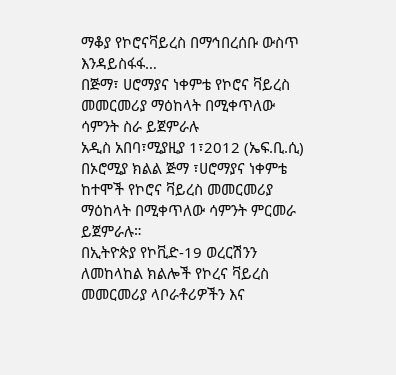ማቆያ የኮሮናቫይረስ በማኅበረሰቡ ውስጥ እንዳይስፋፋ…
በጅማ፣ ሀሮማያና ነቀምቴ የኮሮና ቫይረስ መመርመሪያ ማዕከላት በሚቀጥለው ሳምንት ስራ ይጀምራሉ
አዲስ አበባ፣ሚያዚያ 1፣2012 (ኤፍ.ቢ.ሲ) በኦሮሚያ ክልል ጅማ ፣ሀሮማያና ነቀምቴ ከተሞች የኮሮና ቫይረስ መመርመሪያ ማዕከላት በሚቀጥለው ሳምንት ምርመራ ይጀምራሉ።
በኢትዮጵያ የኮቪድ-19 ወረርሽንን ለመከላከል ክልሎች የኮረና ቫይረስ መመርመሪያ ላቦራቶሪዎችን እና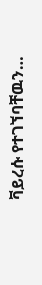ቫይረሱ የተገኘባቸዉን…